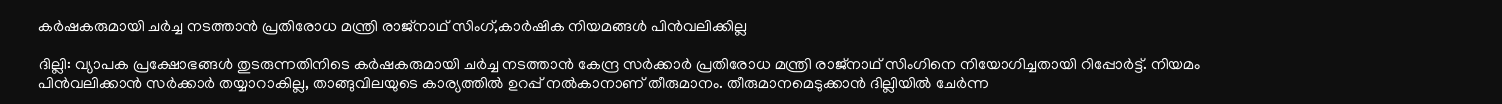കര്‍ഷകരുമായി ചര്‍ച്ച നടത്താന്‍ പ്രതിരോധ മന്ത്രി രാജ്നാഥ് സിംഗ്,കാർഷിക നിയമങ്ങൾ പിൻവലിക്കില്ല

ദില്ലി: വ്യാപക പ്രക്ഷോഭങ്ങള്‍ തുടരുന്നതിനിടെ കര്‍ഷകരുമായി ചര്‍ച്ച നടത്താന്‍ കേന്ദ്ര സര്‍ക്കാര്‍ പ്രതിരോധ മന്ത്രി രാജ്നാഥ് സിംഗിനെ നിയോഗിച്ചതായി റിപ്പോര്‍ട്ട്. നിയമം പിന്‍വലിക്കാന്‍ സര്‍ക്കാര്‍ തയ്യാറാകില്ല, താങ്ങുവിലയുടെ കാര്യത്തില്‍ ഉറപ്പ് നല്‍കാനാണ് തീരുമാനം. തീരുമാനമെടുക്കാന്‍ ദില്ലിയില്‍ ചേര്‍ന്ന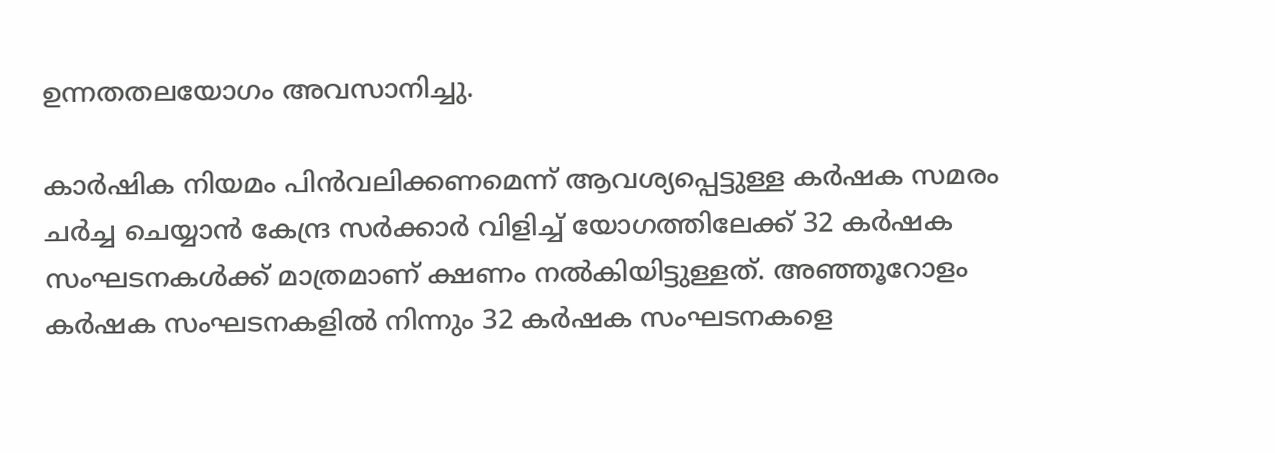ഉന്നതതലയോഗം അവസാനിച്ചു.

കാര്‍ഷിക നിയമം പിന്‍വലിക്കണമെന്ന് ആവശ്യപ്പെട്ടുള്ള കര്‍ഷക സമരം ചര്‍ച്ച ചെയ്യാന്‍ കേന്ദ്ര സര്‍ക്കാര്‍ വിളിച്ച്‌ യോഗത്തിലേക്ക് 32 കര്‍ഷക സംഘടനകള്‍ക്ക് മാത്രമാണ് ക്ഷണം നല്‍കിയിട്ടുള്ളത്. അഞ്ഞൂറോളം കര്‍ഷക സംഘടനകളില്‍ നിന്നും 32 കര്‍ഷക സംഘടനകളെ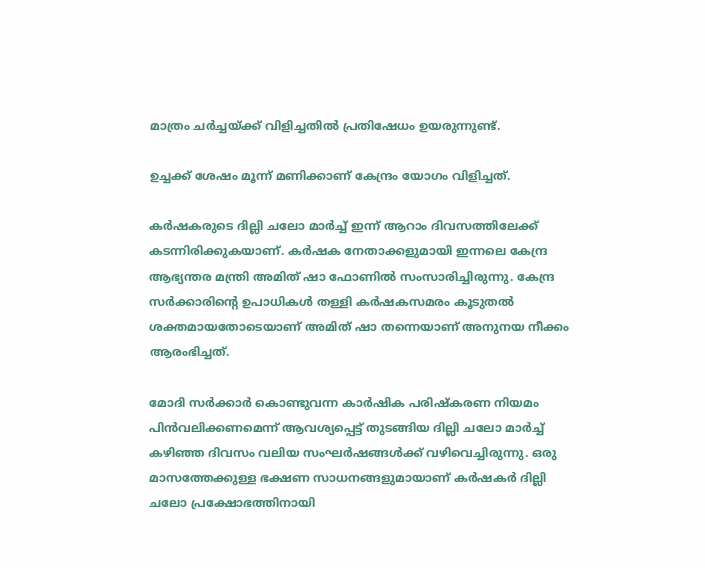മാത്രം ചര്‍ച്ചയ്ക്ക് വിളിച്ചതില്‍ പ്രതിഷേധം ഉയരുന്നുണ്ട്.

ഉച്ചക്ക് ശേഷം മൂന്ന് മണിക്കാണ് കേന്ദ്രം യോഗം വിളിച്ചത്.

കര്‍ഷകരുടെ ദില്ലി ചലോ മാര്‍ച്ച്‌ ഇന്ന് ആറാം ദിവസത്തിലേക്ക് കടന്നിരിക്കുകയാണ്. കര്‍ഷക നേതാക്കളുമായി ഇന്നലെ കേന്ദ്ര ആഭ്യന്തര മന്ത്രി അമിത് ഷാ ഫോണില്‍ സംസാരിച്ചിരുന്നു. കേന്ദ്ര സര്‍ക്കാരിന്‍റെ ഉപാധികള്‍ തള്ളി കര്‍ഷകസമരം കൂടുതല്‍ ശക്തമായതോടെയാണ് അമിത് ഷാ തന്നെയാണ് അനുനയ നീക്കം ആരംഭിച്ചത്.

മോദി സര്‍ക്കാര്‍ കൊണ്ടുവന്ന കാര്‍ഷിക പരിഷ്കരണ നിയമം പിന്‍വലിക്കണമെന്ന് ആവശ്യപ്പെട്ട് തുടങ്ങിയ ദില്ലി ചലോ മാര്‍ച്ച്‌ കഴിഞ്ഞ ദിവസം വലിയ സംഘര്‍ഷങ്ങള്‍ക്ക് വഴിവെച്ചിരുന്നു. ഒരു മാസത്തേക്കുള്ള ഭക്ഷണ സാധനങ്ങളുമായാണ് കര്‍ഷകര്‍ ദില്ലി ചലോ പ്രക്ഷോഭത്തിനായി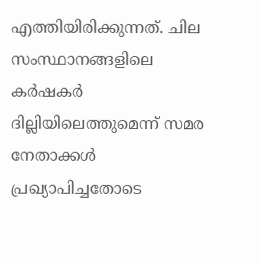എത്തിയിരിക്കുന്നത്. ചില സംസ്ഥാനങ്ങളിലെ കര്‍ഷകര്‍ ദില്ലിയിലെത്തുമെന്ന് സമര നേതാക്കള്‍ പ്രഖ്യാപിച്ചതോടെ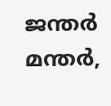ജന്തര്‍ മന്തര്‍,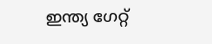ഇന്ത്യ ഗേറ്റ്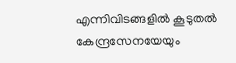എന്നിവിടങ്ങളില്‍ കൂടുതല്‍ കേന്ദ്രസേനയേയും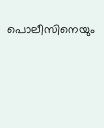പൊലീസിനെയും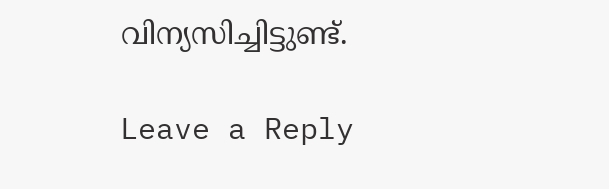വിന്യസിച്ചിട്ടുണ്ട്.

Leave a Reply